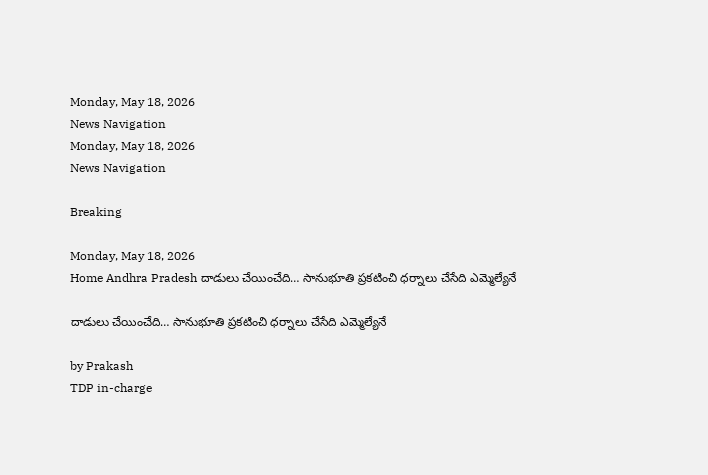Monday, May 18, 2026
News Navigation
Monday, May 18, 2026
News Navigation

Breaking

Monday, May 18, 2026
Home Andhra Pradesh దాడులు చేయించేది… సానుభూతి ప్ర‌క‌టించి ధ‌ర్నాలు చేసేది ఎమ్మెల్యేనే

దాడులు చేయించేది… సానుభూతి ప్ర‌క‌టించి ధ‌ర్నాలు చేసేది ఎమ్మెల్యేనే

by Prakash
TDP in-charge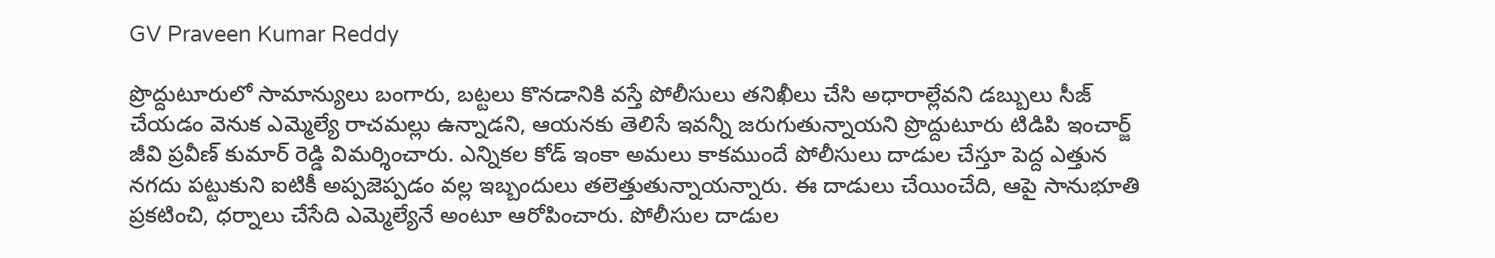GV Praveen Kumar Reddy

ప్రొద్దుటూరులో సామాన్యులు బంగారు, బ‌ట్ట‌లు కొన‌డానికి వ‌స్తే పోలీసులు త‌నిఖీలు చేసి అధారాల్లేవ‌ని డ‌బ్బులు సీజ్ చేయ‌డం వెనుక ఎమ్మెల్యే రాచ‌మ‌ల్లు ఉన్నాడ‌ని, ఆయ‌న‌కు తెలిసే ఇవన్నీ జ‌రుగుతున్నాయ‌ని ప్రొద్దుటూరు టిడిపి ఇంచార్జ్ జీవి ప్ర‌వీణ్ కుమార్ రెడ్డి విమ‌ర్శించారు. ఎన్నిక‌ల కోడ్ ఇంకా అమ‌లు కాక‌ముందే పోలీసులు దాడుల చేస్తూ పెద్ద ఎత్తున నగదు ప‌ట్టుకుని ఐటికీ అప్ప‌జెప్ప‌డం వ‌ల్ల ఇబ్బందులు త‌లెత్తుతున్నాయ‌న్నారు. ఈ దాడులు చేయించేది, ఆపై సానుభూతి ప్ర‌క‌టించి, ధ‌ర్నాలు చేసేది ఎమ్మెల్యేనే అంటూ ఆరోపించారు. పోలీసుల దాడుల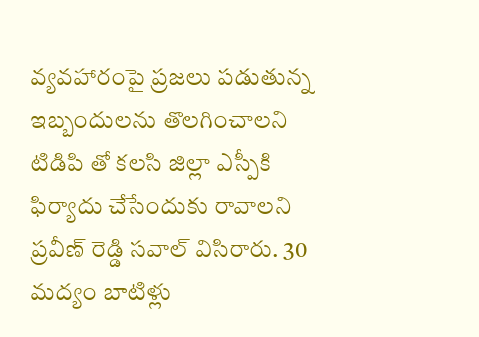వ్య‌వ‌హారంపై ప్ర‌జ‌లు ప‌డుతున్న ఇబ్బందులను తొల‌గించాల‌ని టిడిపి తో క‌ల‌సి జిల్లా ఎస్పీకి ఫిర్యాదు చేసేందుకు రావాల‌ని ప్ర‌వీణ్ రెడ్డి స‌వాల్ విసిరారు. 30 మ‌ద్యం బాటిళ్లు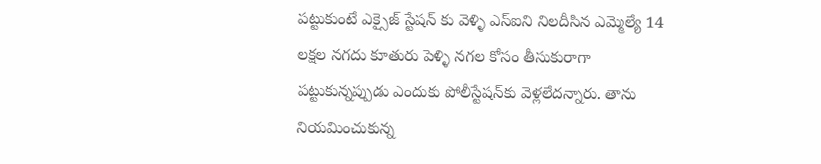ప‌ట్టుకుంటే ఎక్సైజ్ స్టేష‌న్ కు వెళ్ళి ఎస్ఐని నిల‌దీసిన ఎమ్మెల్యే 14 ల‌క్ష‌ల న‌గ‌దు కూతురు పెళ్ళి న‌గ‌ల‌ కోసం తీసుకురాగా ప‌ట్టుకున్న‌ప్పుడు ఎందుకు పోలీస్టేష‌న్‌కు వెళ్లలేద‌న్నారు. తాను నియ‌మించుకున్న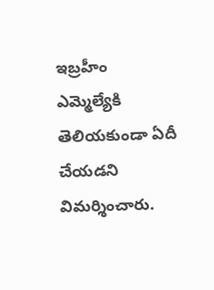ఇబ్ర‌హీం ఎమ్మెల్యేకి తెలియ‌కుండా ఏదీ చేయ‌డ‌ని విమ‌ర్శించారు.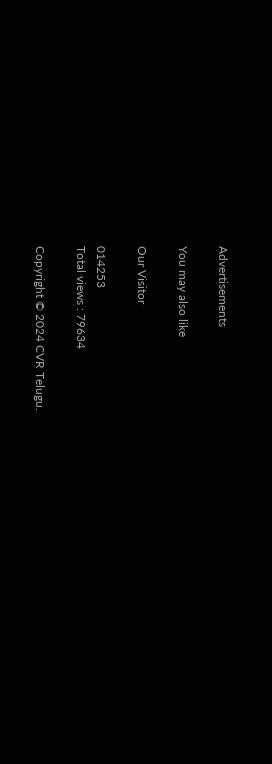Advertisements

You may also like

Our Visitor

014253
Total views : 79634

Copyright © 2024 CVR Telugu.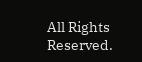All Rights Reserved.